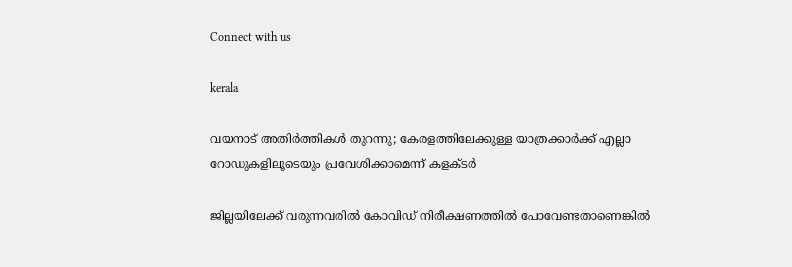Connect with us

kerala

വയനാട് അതിര്‍ത്തികള്‍ തുറന്നു; കേരളത്തിലേക്കുള്ള യാത്രക്കാര്‍ക്ക് എല്ലാ റോഡുകളിലൂടെയും പ്രവേശിക്കാമെന്ന് കളക്ടര്‍

ജില്ലയിലേക്ക് വരുന്നവരില്‍ കോവിഡ് നിരീക്ഷണത്തില്‍ പോവേണ്ടതാണെങ്കില്‍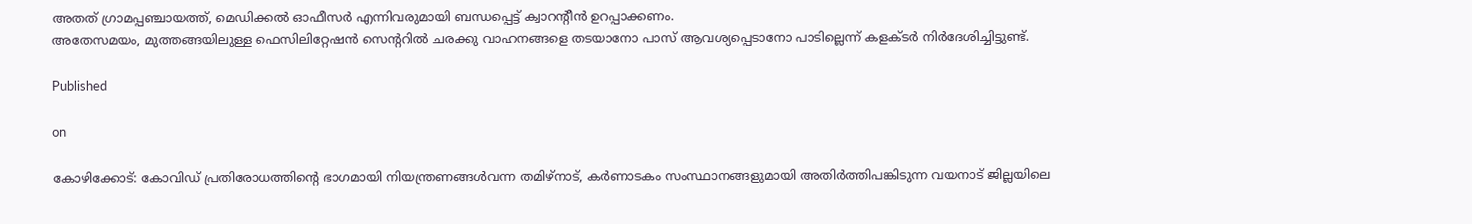അതത് ഗ്രാമപ്പഞ്ചായത്ത്, മെഡിക്കല്‍ ഓഫീസര്‍ എന്നിവരുമായി ബന്ധപ്പെട്ട് ക്വാറന്റീന്‍ ഉറപ്പാക്കണം.
അതേസമയം, മുത്തങ്ങയിലുള്ള ഫെസിലിറ്റേഷന്‍ സെന്ററില്‍ ചരക്കു വാഹനങ്ങളെ തടയാനോ പാസ് ആവശ്യപ്പെടാനോ പാടില്ലെന്ന് കളക്ടര്‍ നിര്‍ദേശിച്ചിട്ടുണ്ട്.

Published

on

കോഴിക്കോട്: കോവിഡ് പ്രതിരോധത്തിന്റെ ഭാഗമായി നിയന്ത്രണങ്ങള്‍വന്ന തമിഴ്‌നാട്, കര്‍ണാടകം സംസ്ഥാനങ്ങളുമായി അതിര്‍ത്തിപങ്കിടുന്ന വയനാട് ജില്ലയിലെ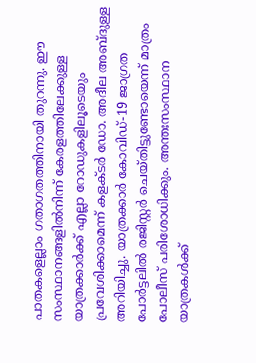പാതകളെല്ലാം ഗതാഗതത്തിനായി തുറന്നു. ഈ സംസ്ഥാനങ്ങളില്‍നിന്ന് കേരളത്തിലേക്കുള്ള യാത്രക്കാര്‍ക്ക് എല്ലാ റോഡുകളിലൂടെയും പ്രവേശിക്കാമെന്ന് കളക്ടര്‍ ഡോ. അദീല അബ്ദുള്ള അറിയിച്ചു. യാത്രക്കാര്‍ കോവിഡ്-19 ജാഗ്രത പോര്‍ട്ടലില്‍ രജിസ്റ്റര്‍ ചെയ്തിട്ടുണ്ടോയെന്ന് മാത്രം പോലീസ് പരിശോധിക്കും. അന്തഃസംസ്ഥാന യാത്രകള്‍ക്ക്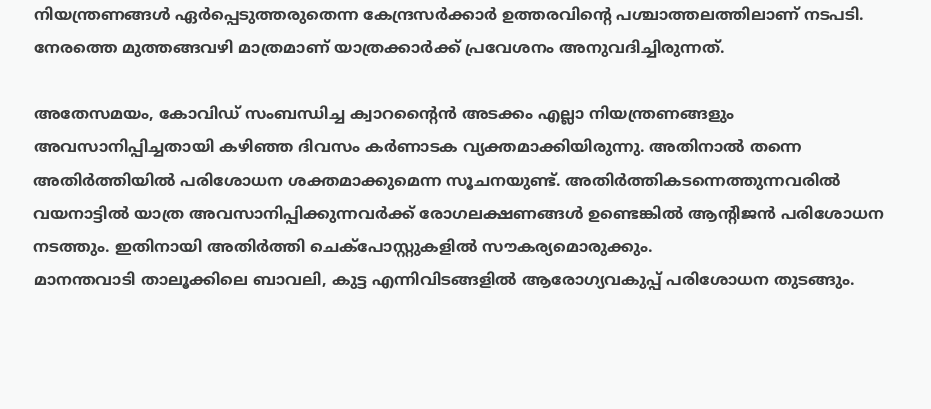നിയന്ത്രണങ്ങള്‍ ഏര്‍പ്പെടുത്തരുതെന്ന കേന്ദ്രസര്‍ക്കാര്‍ ഉത്തരവിന്റെ പശ്ചാത്തലത്തിലാണ് നടപടി. നേരത്തെ മുത്തങ്ങവഴി മാത്രമാണ് യാത്രക്കാര്‍ക്ക് പ്രവേശനം അനുവദിച്ചിരുന്നത്.

അതേസമയം, കോവിഡ് സംബന്ധിച്ച ക്വാറന്റൈന്‍ അടക്കം എല്ലാ നിയന്ത്രണങ്ങളും അവസാനിപ്പിച്ചതായി കഴിഞ്ഞ ദിവസം കര്‍ണാടക വ്യക്തമാക്കിയിരുന്നു. അതിനാല്‍ തന്നെ അതിര്‍ത്തിയില്‍ പരിശോധന ശക്തമാക്കുമെന്ന സൂചനയുണ്ട്. അതിര്‍ത്തികടന്നെത്തുന്നവരില്‍ വയനാട്ടില്‍ യാത്ര അവസാനിപ്പിക്കുന്നവര്‍ക്ക് രോഗലക്ഷണങ്ങള്‍ ഉണ്ടെങ്കില്‍ ആന്റിജന്‍ പരിശോധന നടത്തും. ഇതിനായി അതിര്‍ത്തി ചെക്‌പോസ്റ്റുകളില്‍ സൗകര്യമൊരുക്കും.
മാനന്തവാടി താലൂക്കിലെ ബാവലി, കുട്ട എന്നിവിടങ്ങളില്‍ ആരോഗ്യവകുപ്പ് പരിശോധന തുടങ്ങും.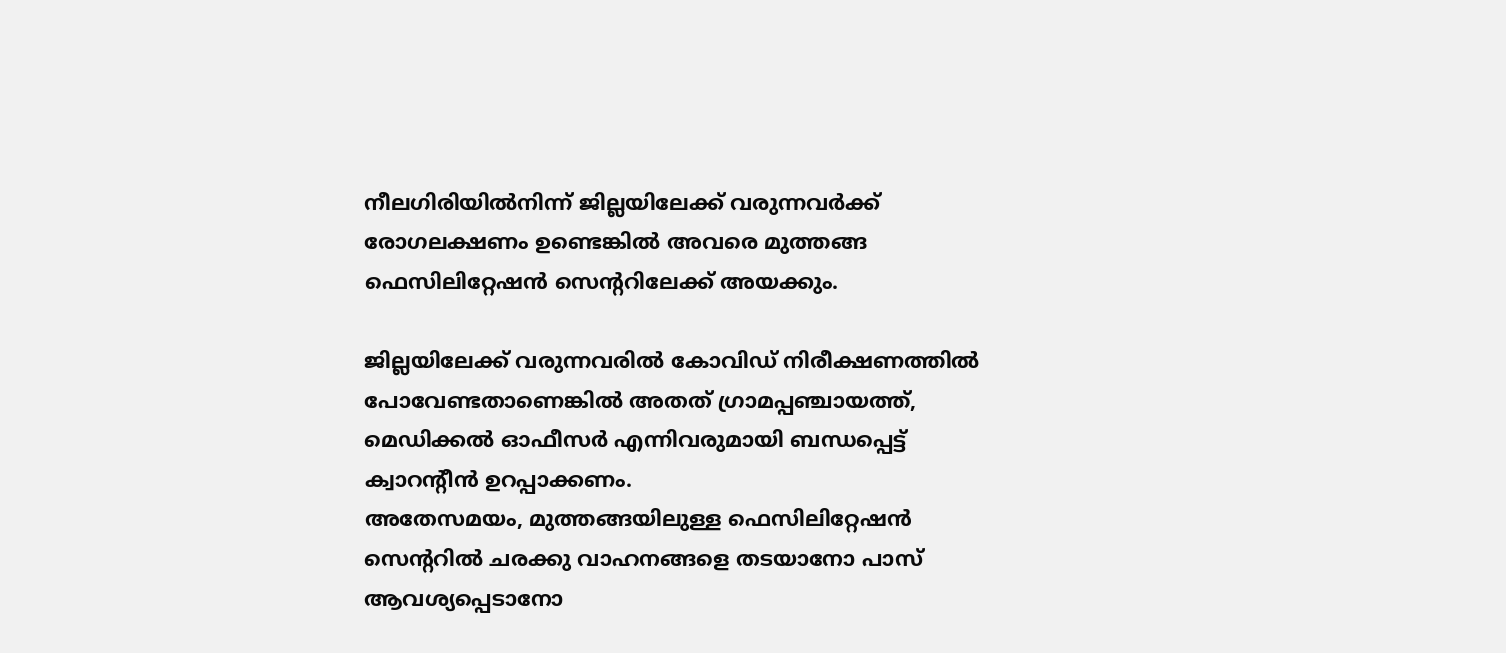നീലഗിരിയില്‍നിന്ന് ജില്ലയിലേക്ക് വരുന്നവര്‍ക്ക് രോഗലക്ഷണം ഉണ്ടെങ്കില്‍ അവരെ മുത്തങ്ങ ഫെസിലിറ്റേഷന്‍ സെന്ററിലേക്ക് അയക്കും.

ജില്ലയിലേക്ക് വരുന്നവരില്‍ കോവിഡ് നിരീക്ഷണത്തില്‍ പോവേണ്ടതാണെങ്കില്‍ അതത് ഗ്രാമപ്പഞ്ചായത്ത്, മെഡിക്കല്‍ ഓഫീസര്‍ എന്നിവരുമായി ബന്ധപ്പെട്ട് ക്വാറന്റീന്‍ ഉറപ്പാക്കണം.
അതേസമയം, മുത്തങ്ങയിലുള്ള ഫെസിലിറ്റേഷന്‍ സെന്ററില്‍ ചരക്കു വാഹനങ്ങളെ തടയാനോ പാസ് ആവശ്യപ്പെടാനോ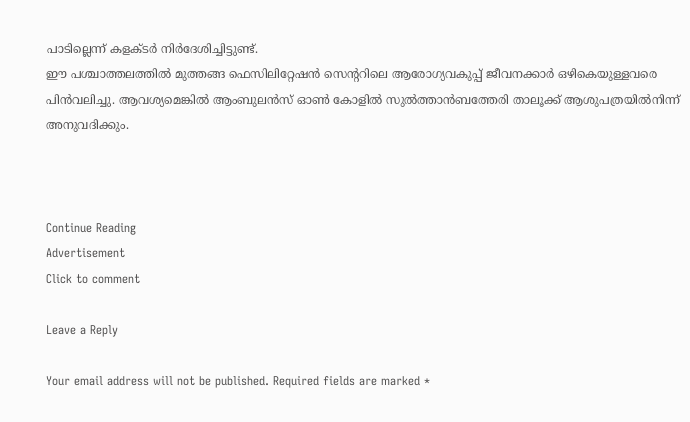പാടില്ലെന്ന് കളക്ടര്‍ നിര്‍ദേശിച്ചിട്ടുണ്ട്.
ഈ പശ്ചാത്തലത്തില്‍ മുത്തങ്ങ ഫെസിലിറ്റേഷന്‍ സെന്ററിലെ ആരോഗ്യവകുപ്പ് ജീവനക്കാര്‍ ഒഴികെയുള്ളവരെ പിന്‍വലിച്ചു. ആവശ്യമെങ്കില്‍ ആംബുലന്‍സ് ഓണ്‍ കോളില്‍ സുല്‍ത്താന്‍ബത്തേരി താലൂക്ക് ആശുപത്രയില്‍നിന്ന് അനുവദിക്കും.



Continue Reading
Advertisement
Click to comment

Leave a Reply

Your email address will not be published. Required fields are marked *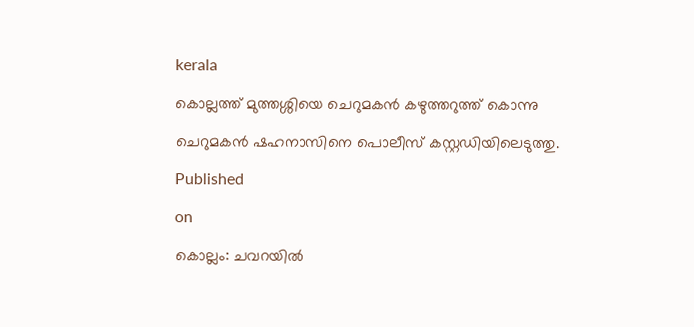kerala

കൊല്ലത്ത് മുത്തശ്ശിയെ ചെറുമകന്‍ കഴുത്തറുത്ത് കൊന്നു

ചെറുമകന്‍ ഷഹനാസിനെ പൊലീസ് കസ്റ്റഡിയിലെടുത്തു.

Published

on

കൊല്ലം: ചവറയില്‍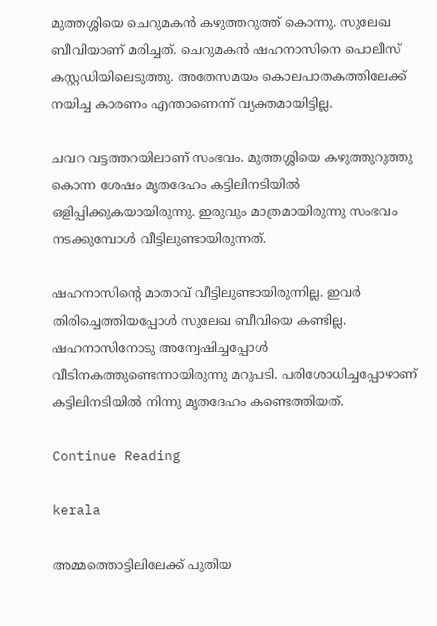മുത്തശ്ശിയെ ചെറുമകന്‍ കഴുത്തറുത്ത് കൊന്നു. സുലേഖ ബീവിയാണ് മരിച്ചത്. ചെറുമകന്‍ ഷഹനാസിനെ പൊലീസ് കസ്റ്റഡിയിലെടുത്തു. അതേസമയം കൊലപാതകത്തിലേക്ക് നയിച്ച കാരണം എന്താണെന്ന് വ്യക്തമായിട്ടില്ല.

ചവറ വട്ടത്തറയിലാണ് സംഭവം. മുത്തശ്ശിയെ കഴുത്തുറുത്തു കൊന്ന ശേഷം മൃതദേഹം കട്ടിലിനടിയില്‍ ഒളിപ്പിക്കുകയായിരുന്നു. ഇരുവും മാത്രമായിരുന്നു സംഭവം നടക്കുമ്പോള്‍ വീട്ടിലുണ്ടായിരുന്നത്.

ഷഹനാസിന്റെ മാതാവ് വീട്ടിലുണ്ടായിരുന്നില്ല. ഇവര്‍ തിരിച്ചെത്തിയപ്പോള്‍ സുലേഖ ബീവിയെ കണ്ടില്ല. ഷഹനാസിനോടു അന്വേഷിച്ചപ്പോള്‍ വീടിനകത്തുണ്ടെന്നായിരുന്നു മറുപടി. പരിശോധിച്ചപ്പോഴാണ് കട്ടിലിനടിയില്‍ നിന്നു മൃതദേഹം കണ്ടെത്തിയത്.

Continue Reading

kerala

അമ്മത്തൊട്ടിലിലേക്ക് പുതിയ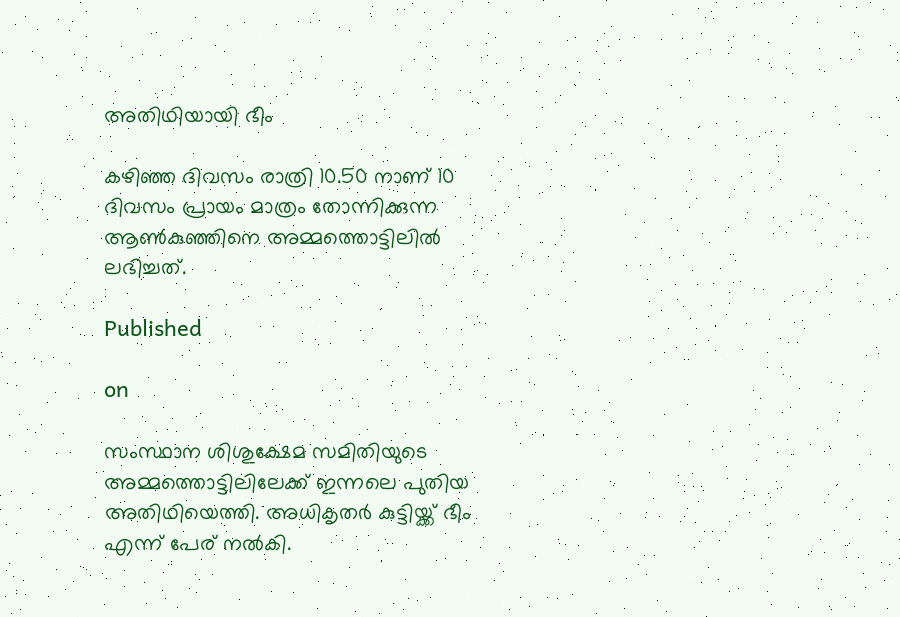അതിഥിയായി ഭീം

കഴിഞ്ഞ ദിവസം രാത്രി 10.50 നാണ് 10 ദിവസം പ്രായം മാത്രം തോന്നിക്കുന്ന ആണ്‍കുഞ്ഞിനെ അമ്മത്തൊട്ടിലില്‍ ലഭിച്ചത്.

Published

on

സംസ്ഥാന ശിശുക്ഷേമ സമിതിയുടെ അമ്മത്തൊട്ടിലിലേക്ക് ഇന്നലെ പുതിയ അതിഥിയെത്തി. അധികൃതര്‍ കുട്ടിയ്ക്ക് ഭീം എന്ന് പേര് നല്‍കി.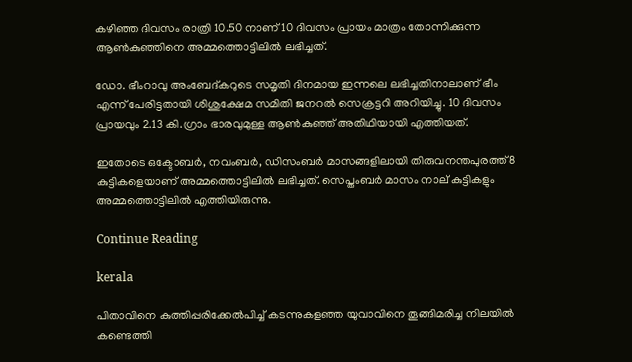കഴിഞ്ഞ ദിവസം രാത്രി 10.50 നാണ് 10 ദിവസം പ്രായം മാത്രം തോന്നിക്കുന്ന ആണ്‍കുഞ്ഞിനെ അമ്മത്തൊട്ടിലില്‍ ലഭിച്ചത്.

ഡോ. ഭീംറാവു അംബേദ്കറുടെ സമൃതി ദിനമായ ഇന്നലെ ലഭിച്ചതിനാലാണ് ഭീം എന്ന് പേരിട്ടതായി ശിശുക്ഷേമ സമിതി ജനറല്‍ സെക്രട്ടറി അറിയിച്ചു. 10 ദിവസം പ്രായവും 2.13 കി.ഗ്രാം ഭാരവുമുള്ള ആണ്‍കുഞ്ഞ് അതിഥിയായി എത്തിയത്.

ഇതോടെ ഒക്ടോബര്‍, നവംബര്‍, ഡിസംബര്‍ മാസങ്ങളിലായി തിരുവനന്തപുരത്ത് 8 കുട്ടികളെയാണ് അമ്മത്തൊട്ടിലില്‍ ലഭിച്ചത്. സെപ്തംബര്‍ മാസം നാല് കുട്ടികളും അമ്മത്തൊട്ടിലില്‍ എത്തിയിരുന്നു.

Continue Reading

kerala

പിതാവിനെ കുത്തിപ്പരിക്കേല്‍പിച്ച് കടന്നുകളഞ്ഞ യുവാവിനെ തൂങ്ങിമരിച്ച നിലയില്‍ കണ്ടെത്തി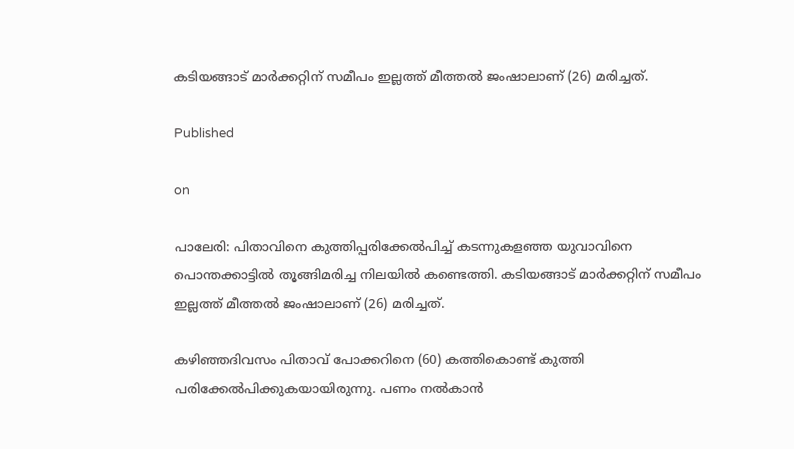കടിയങ്ങാട് മാര്‍ക്കറ്റിന് സമീപം ഇല്ലത്ത് മീത്തല്‍ ജംഷാലാണ് (26) മരിച്ചത്.

Published

on

പാലേരി: പിതാവിനെ കുത്തിപ്പരിക്കേല്‍പിച്ച് കടന്നുകളഞ്ഞ യുവാവിനെ പൊന്തക്കാട്ടില്‍ തൂങ്ങിമരിച്ച നിലയില്‍ കണ്ടെത്തി. കടിയങ്ങാട് മാര്‍ക്കറ്റിന് സമീപം ഇല്ലത്ത് മീത്തല്‍ ജംഷാലാണ് (26) മരിച്ചത്.

കഴിഞ്ഞദിവസം പിതാവ് പോക്കറിനെ (60) കത്തികൊണ്ട് കുത്തി പരിക്കേല്‍പിക്കുകയായിരുന്നു. പണം നല്‍കാന്‍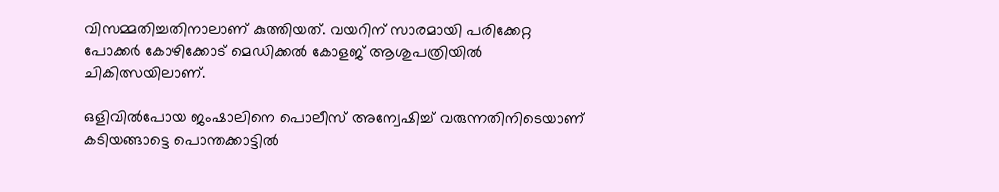വിസമ്മതിച്ചതിനാലാണ് കുത്തിയത്. വയറിന് സാരമായി പരിക്കേറ്റ പോക്കര്‍ കോഴിക്കോട് മെഡിക്കല്‍ കോളജ് ആശുപത്രിയില്‍ ചികിത്സയിലാണ്.

ഒളിവില്‍പോയ ജംഷാലിനെ പൊലീസ് അന്വേഷിച്ച് വരുന്നതിനിടെയാണ് കടിയങ്ങാട്ടെ പൊന്തക്കാട്ടില്‍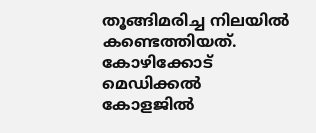തൂങ്ങിമരിച്ച നിലയില്‍ കണ്ടെത്തിയത്. കോഴിക്കോട് മെഡിക്കല്‍ കോളജില്‍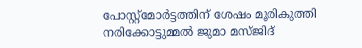പോസ്റ്റ്‌മോര്‍ട്ടത്തിന് ശേഷം മൂരികുത്തി നരിക്കോട്ടുമ്മല്‍ ജുമാ മസ്ജിദ്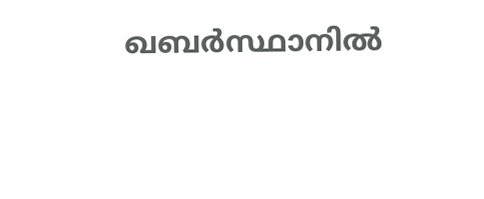ഖബര്‍സ്ഥാനില്‍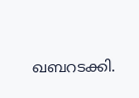ഖബറടക്കി.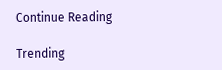Continue Reading

Trending